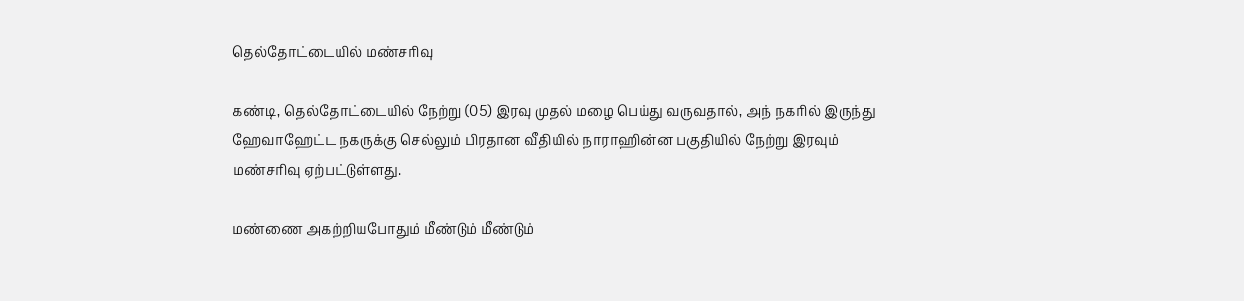தெல்தோட்டையில் மண்சரிவு

கண்டி, தெல்தோட்டையில் நேற்று (05) இரவு முதல் மழை பெய்து வருவதால், அந் நகரில் இருந்து ஹேவாஹேட்ட நகருக்கு செல்லும் பிரதான வீதியில் நாராஹின்ன பகுதியில் நேற்று இரவும் மண்சரிவு ஏற்பட்டுள்ளது.

மண்ணை அகற்றியபோதும் மீண்டும் மீண்டும்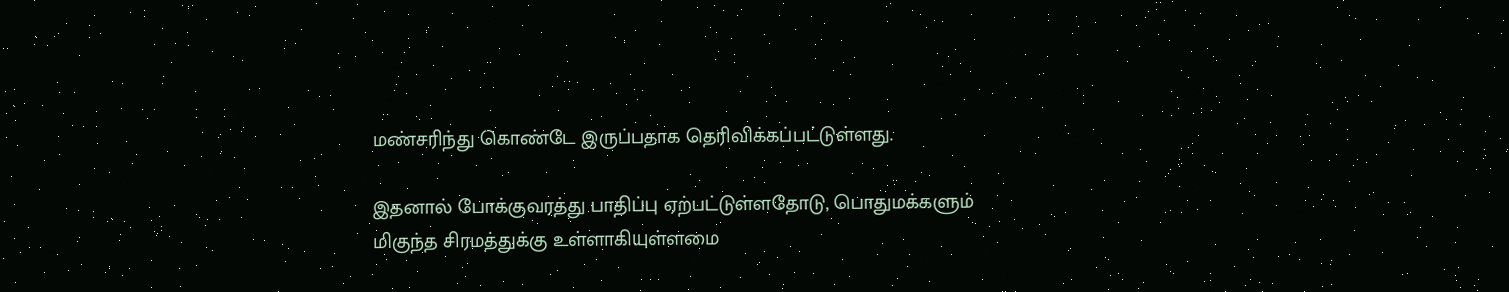மண்சரிந்து கொண்டே இருப்பதாக தெரிவிக்கப்பட்டுள்ளது.

இதனால் போக்குவரத்து பாதிப்பு ஏற்பட்டுள்ளதோடு, பொதுமக்களும் மிகுந்த சிரமத்துக்கு உள்ளாகியுள்ளமை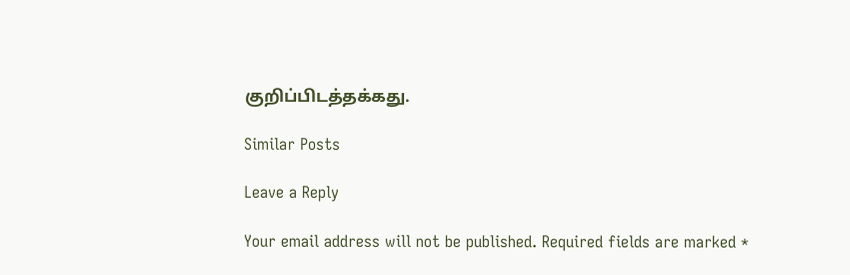குறிப்பிடத்தக்கது.

Similar Posts

Leave a Reply

Your email address will not be published. Required fields are marked *